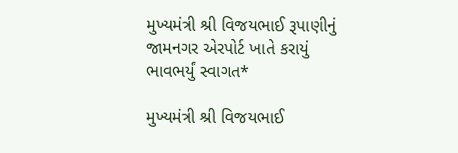મુખ્યમંત્રી શ્રી વિજયભાઈ રૂપાણીનું જામનગર એરપોર્ટ ખાતે કરાયું ભાવભર્યું સ્વાગત*

મુખ્યમંત્રી શ્રી વિજયભાઈ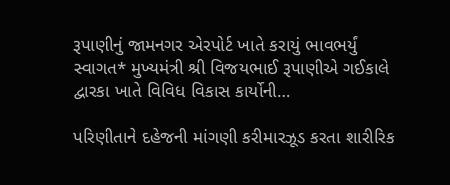રૂપાણીનું જામનગર એરપોર્ટ ખાતે કરાયું ભાવભર્યું સ્વાગત* મુખ્યમંત્રી શ્રી વિજયભાઈ રૂપાણીએ ગઈકાલે દ્વારકા ખાતે વિવિધ વિકાસ કાર્યોની…

પરિણીતાને દહેજની માંગણી કરીમારઝૂડ કરતા શારીરિક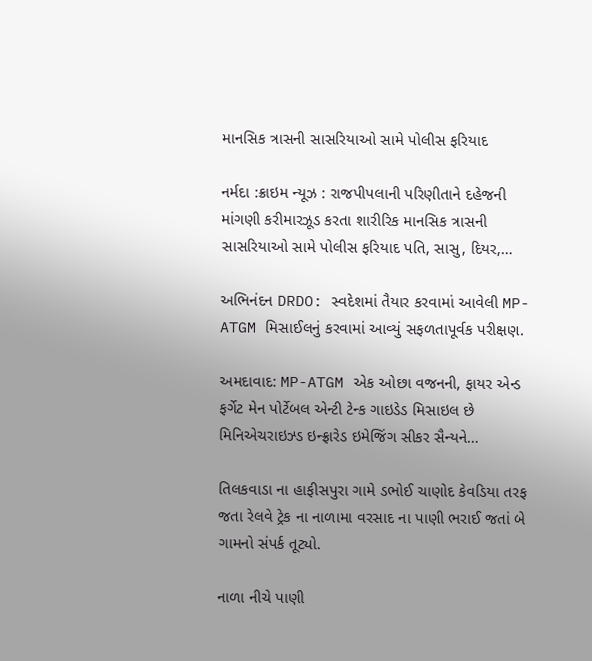માનસિક ત્રાસની સાસરિયાઓ સામે પોલીસ ફરિયાદ

નર્મદા :ક્રાઇમ ન્યૂઝ : રાજપીપલાની પરિણીતાને દહેજની માંગણી કરીમારઝૂડ કરતા શારીરિક માનસિક ત્રાસની સાસરિયાઓ સામે પોલીસ ફરિયાદ પતિ, સાસુ, દિયર,…

અભિનંદન DRDO: સ્વદેશમાં તૈયાર કરવામાં આવેલી MP-ATGM મિસાઈલનું કરવામાં આવ્યું સફળતાપૂર્વક પરીક્ષણ.

અમદાવાદ: MP-ATGM એક ઓછા વજનની, ફાયર એન્ડ ફર્ગેટ મેન પોર્ટેબલ એન્ટી ટેન્ક ગાઇડેડ મિસાઇલ છે મિનિએચરાઇઝ્ડ ઇન્ફ્રારેડ ઇમેજિંગ સીકર સૈન્યને…

તિલકવાડા ના હાફીસપુરા ગામે ડભોઈ ચાણોદ કેવડિયા તરફ જતા રેલવે ટ્રેક ના નાળામા વરસાદ ના પાણી ભરાઈ જતાં બે ગામનો સંપર્ક તૂટ્યો.

નાળા નીચે પાણી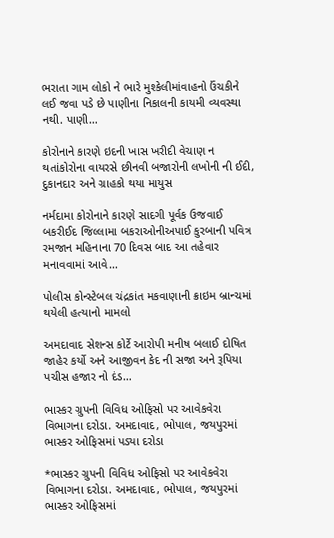ભરાતા ગામ લોકો ને ભારે મુશ્કેલીમાંવાહનો ઉંચકીને લઈ જવા પડે છે પાણીના નિકાલની કાયમી વ્યવસ્થા નથી. પાણી…

કોરોનાને કારણે ઇદની ખાસ ખરીદી વેચાણ ન થતાંકોરોના વાયરસે છીનવી બજારોની લખોની ની ઈદી, દુકાનદાર અને ગ્રાહકો થયા માયુસ

નર્મદામા કોરોનાને કારણે સાદગી પૂર્વક ઉજવાઈ બકરીઈદ જિલ્લામા બકરાઓનીઅપાઈ કુરબાની પવિત્ર રમજાન મહિનાના 70 દિવસ બાદ આ તહેવાર મનાવવામાં આવે…

પોલીસ કોન્સ્ટેબલ ચંદ્રકાંત મકવાણાની ક્રાઇમ બ્રાન્ચમાં થયેલી હત્યાનો મામલો

અમદાવાદ સેશન્સ કોર્ટે આરોપી મનીષ બલાઈ દોષિત જાહેર કર્યો અને આજીવન કેદ ની સજા અને રૂપિયા પચીસ હજાર નો દંડ…

ભાસ્કર ગ્રુપની વિવિધ ઓફિસો પર આવેકવેરા વિભાગના દરોડા. અમદાવાદ, ભોપાલ, જયપુરમાં ભાસ્કર ઓફિસમાં પડ્યા દરોડા

*ભાસ્કર ગ્રુપની વિવિધ ઓફિસો પર આવેકવેરા વિભાગના દરોડા. અમદાવાદ, ભોપાલ, જયપુરમાં ભાસ્કર ઓફિસમાં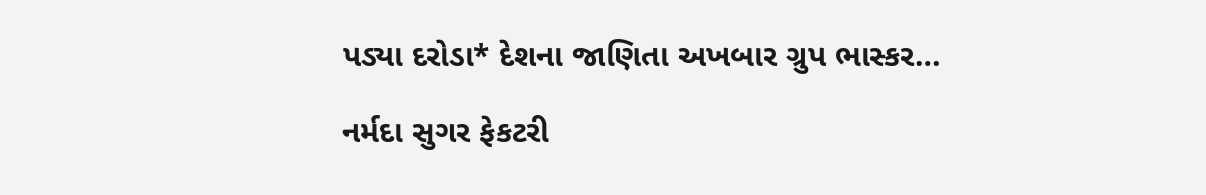પડ્યા દરોડા* દેશના જાણિતા અખબાર ગ્રુપ ભાસ્કર…

નર્મદા સુગર ફેકટરી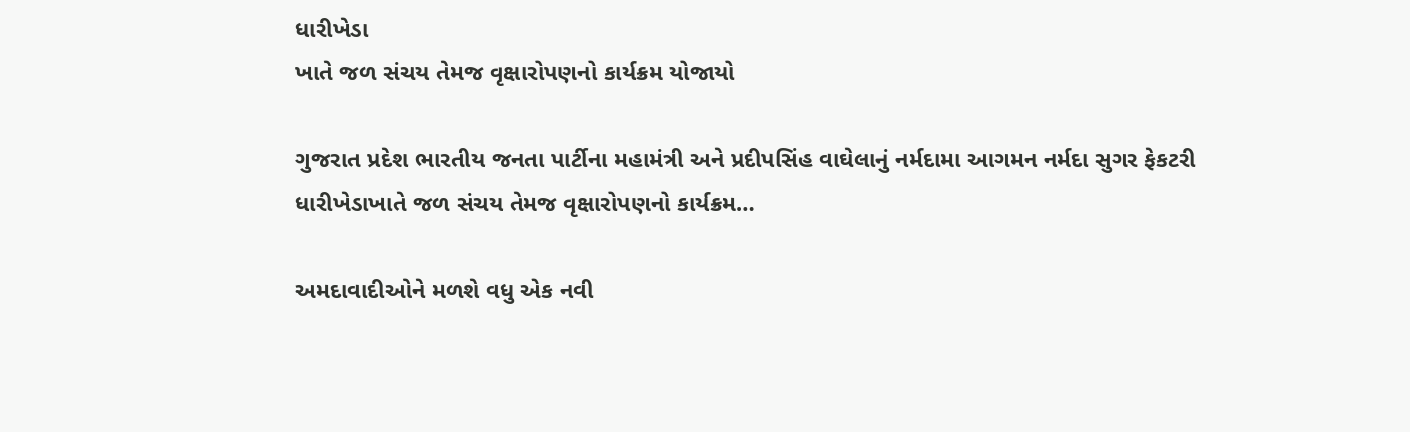ધારીખેડા
ખાતે જળ સંચય તેમજ વૃક્ષારોપણનો કાર્યક્રમ યોજાયો

ગુજરાત પ્રદેશ ભારતીય જનતા પાર્ટીના મહામંત્રી અને પ્રદીપસિંહ વાઘેલાનું નર્મદામા આગમન નર્મદા સુગર ફેકટરી ધારીખેડાખાતે જળ સંચય તેમજ વૃક્ષારોપણનો કાર્યક્રમ…

અમદાવાદીઓને મળશે વધુ એક નવી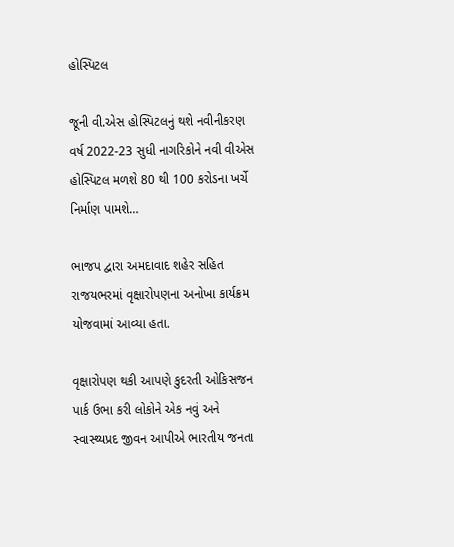હોસ્પિટલ

જૂની વી.એસ હોસ્પિટલનું થશે નવીનીકરણ વર્ષ 2022-23 સુધી નાગરિકોને નવી વીએસ હોસ્પિટલ મળશે 80 થી 100 કરોડના ખર્ચે નિર્માણ પામશે…

ભાજપ દ્વારા અમદાવાદ શહેર સહિત રાજયભરમાં વૃક્ષારોપણના અનોખા કાર્યક્રમ યોજવામાં આવ્યા હતા.

વૃક્ષારોપણ થકી આપણે કુદરતી ઓકિસજન પાર્ક ઉભા કરી લોકોને એક નવું અને સ્વાસ્થ્યપ્રદ જીવન આપીએ ભારતીય જનતા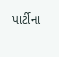પાર્ટીના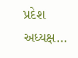પ્રદેશ અધ્યક્ષ…